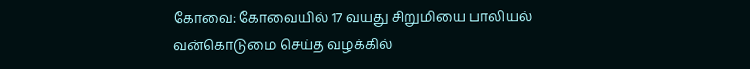கோவை: கோவையில் 17 வயது சிறுமியை பாலியல் வன்கொடுமை செய்த வழக்கில்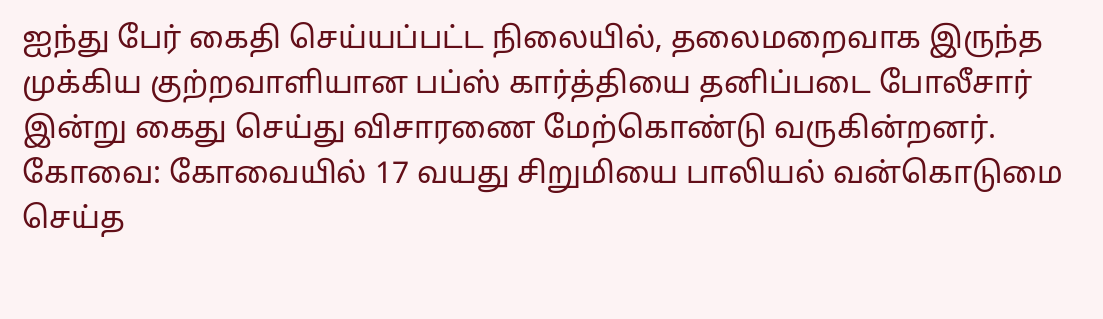ஐந்து பேர் கைதி செய்யப்பட்ட நிலையில், தலைமறைவாக இருந்த முக்கிய குற்றவாளியான பப்ஸ் கார்த்தியை தனிப்படை போலீசார் இன்று கைது செய்து விசாரணை மேற்கொண்டு வருகின்றனர்.
கோவை: கோவையில் 17 வயது சிறுமியை பாலியல் வன்கொடுமை செய்த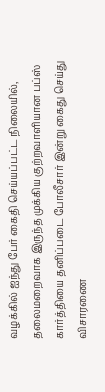வழக்கில் ஐந்து பேர் கைதி செய்யப்பட்ட நிலையில், தலைமறைவாக இருந்த முக்கிய குற்றவாளியான பப்ஸ் கார்த்தியை தனிப்படை போலீசார் இன்று கைது செய்து விசாரணை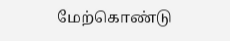மேற்கொண்டு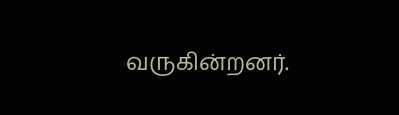வருகின்றனர்.